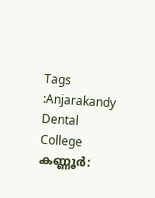Tags :Anjarakandy Dental College
കണ്ണൂർ: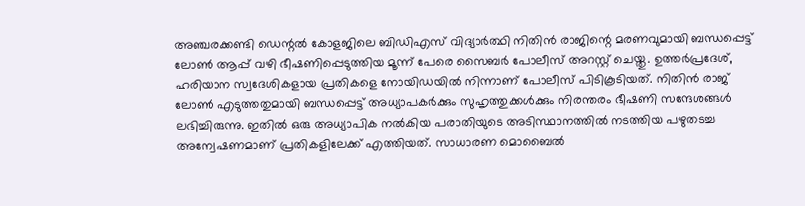അഞ്ചരക്കണ്ടി ഡെന്റൽ കോളജിലെ ബിഡിഎസ് വിദ്യാർത്ഥി നിതിൻ രാജിന്റെ മരണവുമായി ബന്ധപ്പെട്ട് ലോൺ ആപ്പ് വഴി ഭീഷണിപ്പെടുത്തിയ മൂന്ന് പേരെ സൈബർ പോലീസ് അറസ്റ്റ് ചെയ്തു. ഉത്തർപ്രദേശ്, ഹരിയാന സ്വദേശികളായ പ്രതികളെ നോയിഡയിൽ നിന്നാണ് പോലീസ് പിടികൂടിയത്. നിതിൻ രാജ് ലോൺ എടുത്തതുമായി ബന്ധപ്പെട്ട് അധ്യാപകർക്കും സുഹൃത്തുക്കൾക്കും നിരന്തരം ഭീഷണി സന്ദേശങ്ങൾ ലഭിച്ചിരുന്നു. ഇതിൽ ഒരു അധ്യാപിക നൽകിയ പരാതിയുടെ അടിസ്ഥാനത്തിൽ നടത്തിയ പഴുതടച്ച അന്വേഷണമാണ് പ്രതികളിലേക്ക് എത്തിയത്. സാധാരണ മൊബൈൽ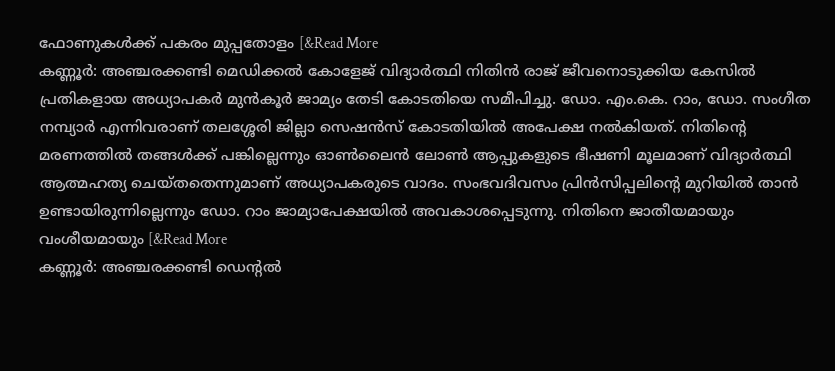ഫോണുകൾക്ക് പകരം മുപ്പതോളം [&Read More
കണ്ണൂർ: അഞ്ചരക്കണ്ടി മെഡിക്കൽ കോളേജ് വിദ്യാർത്ഥി നിതിൻ രാജ് ജീവനൊടുക്കിയ കേസിൽ പ്രതികളായ അധ്യാപകർ മുൻകൂർ ജാമ്യം തേടി കോടതിയെ സമീപിച്ചു. ഡോ. എം.കെ. റാം, ഡോ. സംഗീത നമ്പ്യാർ എന്നിവരാണ് തലശ്ശേരി ജില്ലാ സെഷൻസ് കോടതിയിൽ അപേക്ഷ നൽകിയത്. നിതിന്റെ മരണത്തിൽ തങ്ങൾക്ക് പങ്കില്ലെന്നും ഓൺലൈൻ ലോൺ ആപ്പുകളുടെ ഭീഷണി മൂലമാണ് വിദ്യാർത്ഥി ആത്മഹത്യ ചെയ്തതെന്നുമാണ് അധ്യാപകരുടെ വാദം. സംഭവദിവസം പ്രിൻസിപ്പലിന്റെ മുറിയിൽ താൻ ഉണ്ടായിരുന്നില്ലെന്നും ഡോ. റാം ജാമ്യാപേക്ഷയിൽ അവകാശപ്പെടുന്നു. നിതിനെ ജാതീയമായും വംശീയമായും [&Read More
കണ്ണൂർ: അഞ്ചരക്കണ്ടി ഡെന്റൽ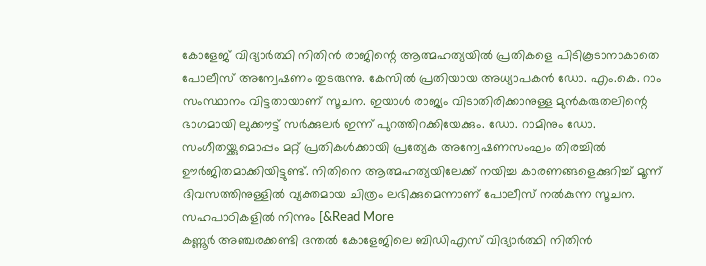കോളേജ് വിദ്യാർത്ഥി നിതിൻ രാജിന്റെ ആത്മഹത്യയിൽ പ്രതികളെ പിടികൂടാനാകാതെ പോലീസ് അന്വേഷണം തുടരുന്നു. കേസിൽ പ്രതിയായ അധ്യാപകൻ ഡോ. എം.കെ. റാം സംസ്ഥാനം വിട്ടതായാണ് സൂചന. ഇയാൾ രാജ്യം വിടാതിരിക്കാനുള്ള മുൻകരുതലിന്റെ ഭാഗമായി ലുക്കൗട്ട് സർക്കുലർ ഇന്ന് പുറത്തിറക്കിയേക്കും. ഡോ. റാമിനും ഡോ. സംഗീതയ്ക്കുമൊപ്പം മറ്റ് പ്രതികൾക്കായി പ്രത്യേക അന്വേഷണസംഘം തിരച്ചിൽ ഊർജിതമാക്കിയിട്ടുണ്ട്. നിതിനെ ആത്മഹത്യയിലേക്ക് നയിച്ച കാരണങ്ങളെക്കുറിച്ച് മൂന്ന് ദിവസത്തിനുള്ളിൽ വ്യക്തമായ ചിത്രം ലഭിക്കുമെന്നാണ് പോലീസ് നൽകുന്ന സൂചന. സഹപാഠികളിൽ നിന്നും [&Read More
കണ്ണൂർ അഞ്ചരക്കണ്ടി ദന്തൽ കോളേജിലെ ബിഡിഎസ് വിദ്യാർത്ഥി നിതിൻ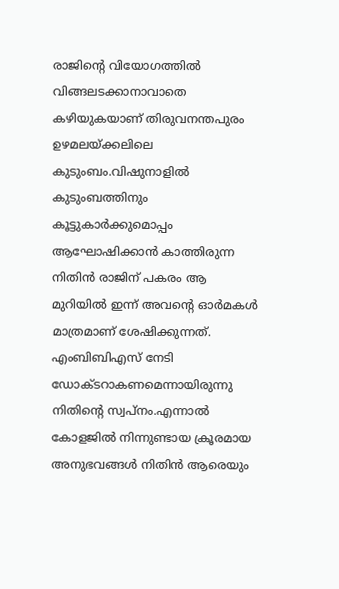രാജിന്റെ വിയോഗത്തിൽ വിങ്ങലടക്കാനാവാതെ കഴിയുകയാണ് തിരുവനന്തപുരം ഉഴമലയ്ക്കലിലെ കുടുംബം.വിഷുനാളിൽ കുടുംബത്തിനും കൂട്ടുകാർക്കുമൊപ്പം ആഘോഷിക്കാൻ കാത്തിരുന്ന നിതിൻ രാജിന് പകരം ആ മുറിയിൽ ഇന്ന് അവന്റെ ഓർമകൾ മാത്രമാണ് ശേഷിക്കുന്നത്. എംബിബിഎസ് നേടി ഡോക്ടറാകണമെന്നായിരുന്നു നിതിൻ്റെ സ്വപ്നം.എന്നാൽ കോളജിൽ നിന്നുണ്ടായ ക്രൂരമായ അനുഭവങ്ങൾ നിതിൻ ആരെയും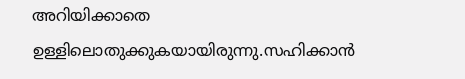അറിയിക്കാതെ ഉള്ളിലൊതുക്കുകയായിരുന്നു.സഹിക്കാൻ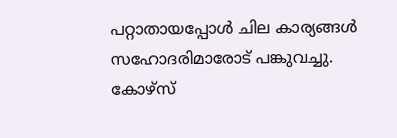പറ്റാതായപ്പോൾ ചില കാര്യങ്ങൾ സഹോദരിമാരോട് പങ്കുവച്ചു. കോഴ്സ്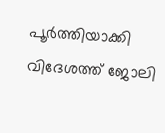പൂർത്തിയാക്കി വിദേശത്ത് ജോലി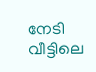നേടി വീട്ടിലെ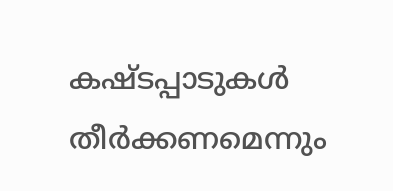കഷ്ടപ്പാടുകൾ തീർക്കണമെന്നും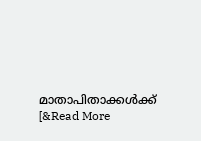മാതാപിതാക്കൾക്ക് [&Read More